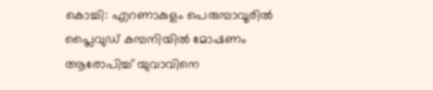കൊച്ചി: എറണാകുളം പെരുമ്പാവൂരിൽ പ്ലൈവുഡ് കമ്പനിയിൽ മോഷണം ആരോപിച്ച് യുവാവിനെ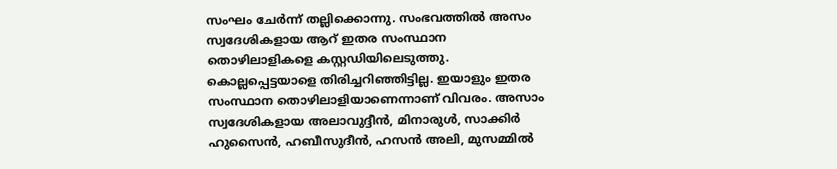സംഘം ചേർന്ന് തല്ലിക്കൊന്നു. സംഭവത്തിൽ അസം സ്വദേശികളായ ആറ് ഇതര സംസ്ഥാന തൊഴിലാളികളെ കസ്റ്റഡിയിലെടുത്തു. കൊല്ലപ്പെട്ടയാളെ തിരിച്ചറിഞ്ഞിട്ടില്ല. ഇയാളും ഇതര സംസ്ഥാന തൊഴിലാളിയാണെന്നാണ് വിവരം. അസാം സ്വദേശികളായ അലാവുദ്ദീൻ, മിനാരുൾ, സാക്കിർ ഹുസൈൻ, ഹബീസുദീൻ, ഹസൻ അലി, മുസമ്മിൽ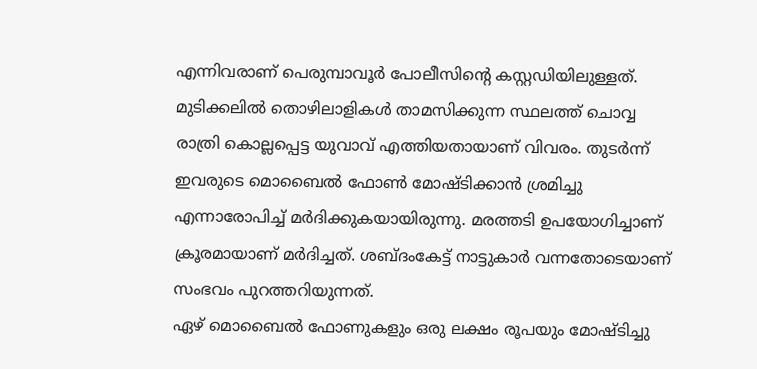എന്നിവരാണ് പെരുമ്പാവൂർ പോലീസിന്റെ കസ്റ്റഡിയിലുള്ളത്.
മുടിക്കലിൽ തൊഴിലാളികൾ താമസിക്കുന്ന സ്ഥലത്ത് ചൊവ്വ രാത്രി കൊല്ലപ്പെട്ട യുവാവ് എത്തിയതായാണ് വിവരം. തുടർന്ന് ഇവരുടെ മൊബൈൽ ഫോൺ മോഷ്ടിക്കാൻ ശ്രമിച്ചു എന്നാരോപിച്ച് മർദിക്കുകയായിരുന്നു. മരത്തടി ഉപയോഗിച്ചാണ് ക്രൂരമായാണ് മർദിച്ചത്. ശബ്ദംകേട്ട് നാട്ടുകാർ വന്നതോടെയാണ് സംഭവം പുറത്തറിയുന്നത്.
ഏഴ് മൊബൈൽ ഫോണുകളും ഒരു ലക്ഷം രൂപയും മോഷ്ടിച്ചു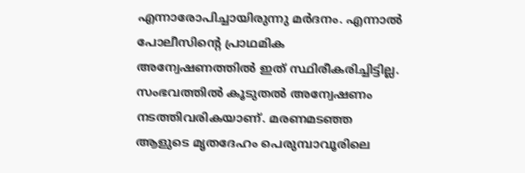എന്നാരോപിച്ചായിരുന്നു മർദനം. എന്നാൽ പോലീസിന്റെ പ്രാഥമിക അന്വേഷണത്തിൽ ഇത് സ്ഥിരീകരിച്ചിട്ടില്ല. സംഭവത്തിൽ കൂടുതൽ അന്വേഷണം നടത്തിവരികയാണ്. മരണമടഞ്ഞ ആളുടെ മൃതദേഹം പെരുമ്പാവൂരിലെ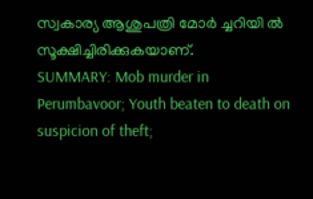സ്വകാര്യ ആശുപത്രി മോർ ച്ചറിയി ൽ സൂക്ഷിച്ചിരിക്കുകയാണ്.
SUMMARY: Mob murder in Perumbavoor; Youth beaten to death on suspicion of theft;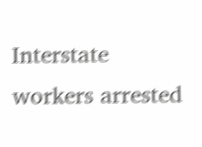Interstate workers arrested